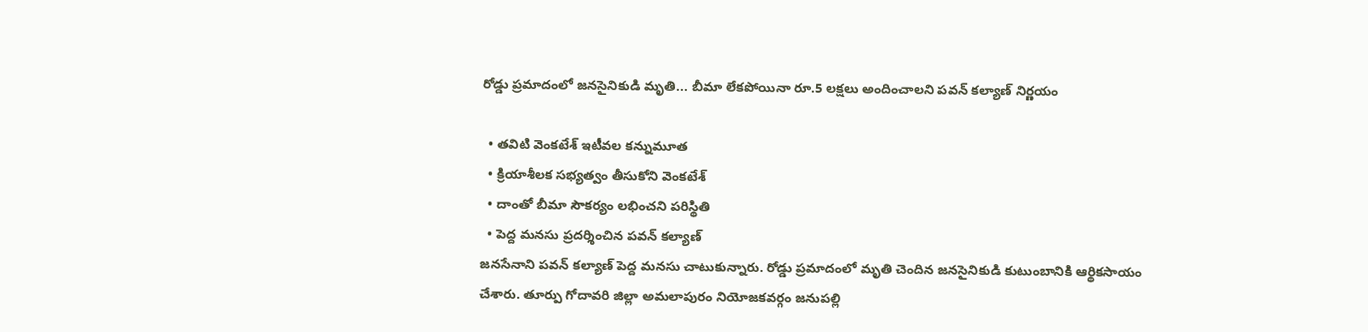రోడ్డు ప్రమాదంలో జనసైనికుడి మృతి... బీమా లేకపోయినా రూ.5 లక్షలు అందించాలని పవన్ కల్యాణ్ నిర్ణయం

  • తవిటి వెంకటేశ్ ఇటీవల కన్నుమూత
  • క్రియాశీలక సభ్యత్వం తీసుకోని వెంకటేశ్
  • దాంతో బీమా సౌకర్యం లభించని పరిస్థితి
  • పెద్ద మనసు ప్రదర్శించిన పవన్ కల్యాణ్
జనసేనాని పవన్ కల్యాణ్ పెద్ద మనసు చాటుకున్నారు. రోడ్డు ప్రమాదంలో మృతి చెందిన జనసైనికుడి కుటుంబానికి ఆర్థికసాయం చేశారు. తూర్పు గోదావరి జిల్లా అమలాపురం నియోజకవర్గం జనుపల్లి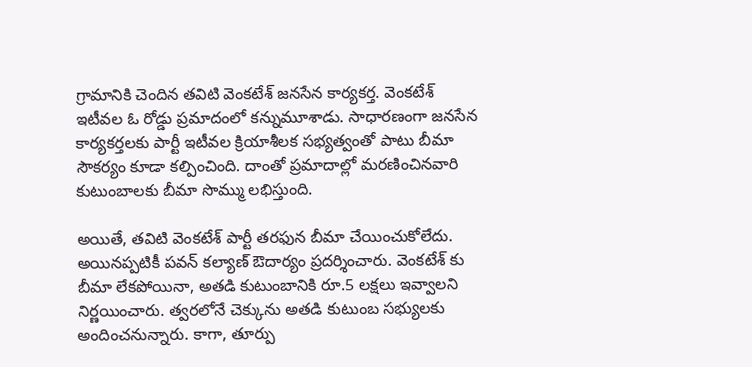గ్రామానికి చెందిన తవిటి వెంకటేశ్ జనసేన కార్యకర్త. వెంకటేశ్ ఇటీవల ఓ రోడ్డు ప్రమాదంలో కన్నుమూశాడు. సాధారణంగా జనసేన కార్యకర్తలకు పార్టీ ఇటీవల క్రియాశీలక సభ్యత్వంతో పాటు బీమా సౌకర్యం కూడా కల్పించింది. దాంతో ప్రమాదాల్లో మరణించినవారి కుటుంబాలకు బీమా సొమ్ము లభిస్తుంది.

అయితే, తవిటి వెంకటేశ్ పార్టీ తరఫున బీమా చేయించుకోలేదు. అయినప్పటికీ పవన్ కల్యాణ్ ఔదార్యం ప్రదర్శించారు. వెంకటేశ్ కు బీమా లేకపోయినా, అతడి కుటుంబానికి రూ.5 లక్షలు ఇవ్వాలని నిర్ణయించారు. త్వరలోనే చెక్కును అతడి కుటుంబ సభ్యులకు అందించనున్నారు. కాగా, తూర్పు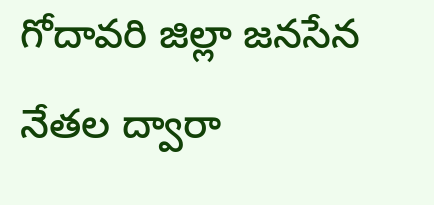గోదావరి జిల్లా జనసేన నేతల ద్వారా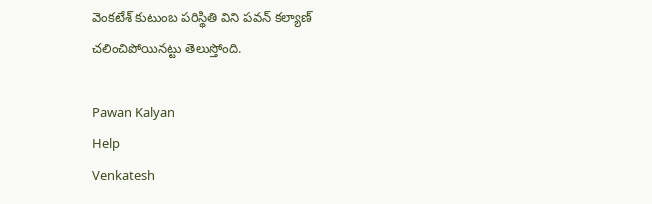వెంకటేశ్ కుటుంబ పరిస్థితి విని పవన్ కల్యాణ్ చలించిపోయినట్టు తెలుస్తోంది.

Pawan Kalyan
Help
Venkatesh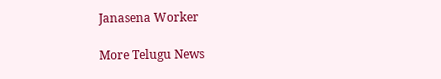Janasena Worker

More Telugu News